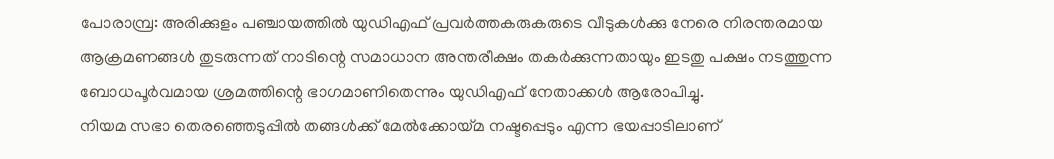പോരാമ്പ്ര: അരിക്കുളം പഞ്ചായത്തിൽ യുഡിഎഫ് പ്രവർത്തകരുകരുടെ വീടുകൾക്കു നേരെ നിരന്തരമായ ആക്രമണങ്ങൾ തുടരുന്നത് നാടിന്റെ സമാധാന അന്തരീക്ഷം തകർക്കുന്നതായും ഇടതു പക്ഷം നടത്തുന്ന ബോധപൂർവമായ ശ്രമത്തിന്റെ ഭാഗമാണിതെന്നും യുഡിഎഫ് നേതാക്കൾ ആരോപിച്ചു.
നിയമ സഭാ തെരഞ്ഞെടുപ്പിൽ തങ്ങൾക്ക് മേൽക്കോയ്മ നഷ്ടപ്പെടും എന്ന ഭയപ്പാടിലാണ്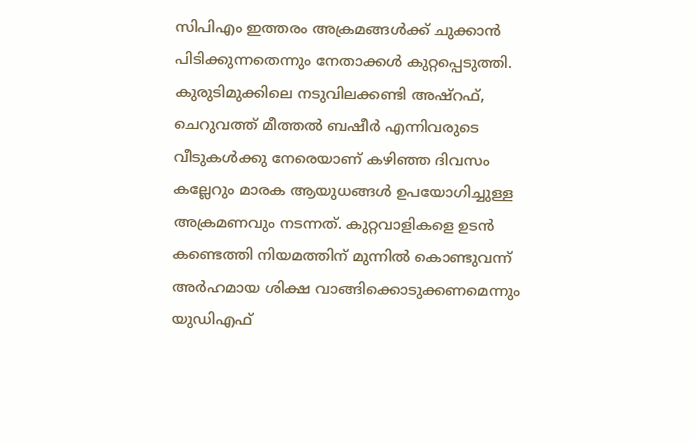സിപിഎം ഇത്തരം അക്രമങ്ങൾക്ക് ചുക്കാൻ പിടിക്കുന്നതെന്നും നേതാക്കൾ കുറ്റപ്പെടുത്തി.
കുരുടിമുക്കിലെ നടുവിലക്കണ്ടി അഷ്റഫ്, ചെറുവത്ത് മീത്തൽ ബഷീർ എന്നിവരുടെ വീടുകൾക്കു നേരെയാണ് കഴിഞ്ഞ ദിവസം കല്ലേറും മാരക ആയുധങ്ങൾ ഉപയോഗിച്ചുള്ള അക്രമണവും നടന്നത്. കുറ്റവാളികളെ ഉടൻ കണ്ടെത്തി നിയമത്തിന് മുന്നിൽ കൊണ്ടുവന്ന് അർഹമായ ശിക്ഷ വാങ്ങിക്കൊടുക്കണമെന്നും യുഡിഎഫ്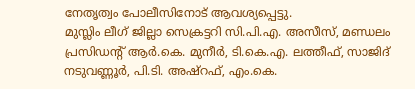നേതൃത്വം പോലീസിനോട് ആവശ്യപ്പെട്ടു.
മുസ്ലിം ലീഗ് ജില്ലാ സെക്രട്ടറി സി.പി.എ. അസീസ്, മണ്ഡലം പ്രസിഡന്റ് ആർ.കെ. മുനീർ, ടി.കെ.എ. ലത്തീഫ്, സാജിദ് നടുവണ്ണൂർ, പി.ടി. അഷ്റഫ്, എം.കെ.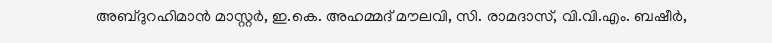അബ്ദുറഹിമാൻ മാസ്റ്റർ, ഇ.കെ. അഹമ്മദ് മൗലവി, സി. രാമദാസ്, വി.വി.എം. ബഷീർ,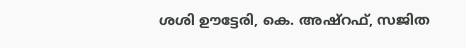ശശി ഊട്ടേരി, കെ. അഷ്റഫ്, സജിത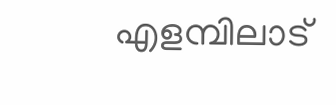എളമ്പിലാട്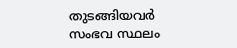തുടങ്ങിയവർ സംഭവ സ്ഥലം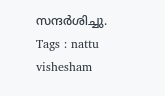സന്ദർശിച്ചു.
Tags : nattu vishesham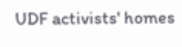UDF activists' homes